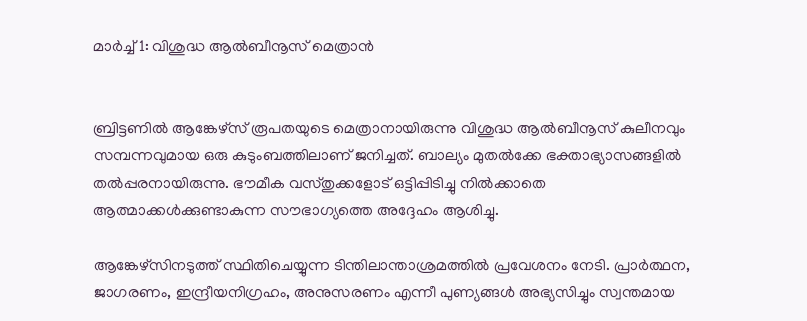മാര്‍ച്ച് 1: വിശുദ്ധ ആല്‍ബീനൂസ് മെത്രാന്‍


ബ്രിട്ടണില്‍ ആങ്കേഴ്‌സ് രൂപതയുടെ മെത്രാനായിരുന്നു വിശുദ്ധ ആല്‍ബീനൂസ് കുലീനവും സമ്പന്നവുമായ ഒരു കുടുംബത്തിലാണ് ജനിച്ചത്. ബാല്യം മുതല്‍ക്കേ ഭക്താഭ്യാസങ്ങളില്‍ തല്‍പ്പരനായിരുന്നു. ഭൗമീക വസ്തുക്കളോട് ഒട്ടിപ്പിടിച്ചു നില്‍ക്കാതെ ആത്മാക്കള്‍ക്കുണ്ടാകുന്ന സൗഭാഗ്യത്തെ അദ്ദേഹം ആശിച്ചു.

ആങ്കേഴ്‌സിനടുത്ത് സ്ഥിതിചെയ്യുന്ന ടിന്തിലാന്താശ്രമത്തില്‍ പ്രവേശനം നേടി. പ്രാര്‍ത്ഥന, ജാഗരണം, ഇന്ദ്രീയനിഗ്രഹം, അനുസരണം എന്നീ പുണ്യങ്ങള്‍ അഭ്യസിച്ചും സ്വന്തമായ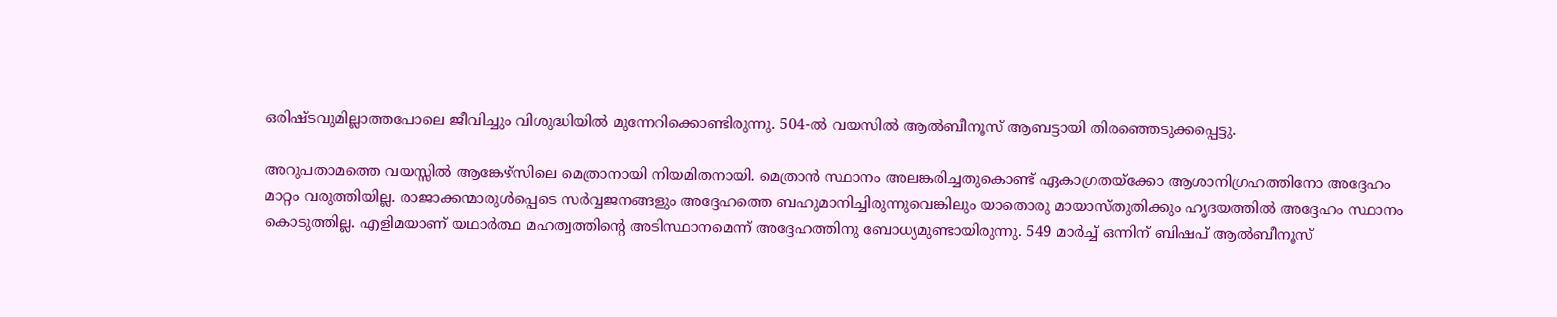ഒരിഷ്ടവുമില്ലാത്തപോലെ ജീവിച്ചും വിശുദ്ധിയില്‍ മുന്നേറിക്കൊണ്ടിരുന്നു. 504-ല്‍ വയസില്‍ ആല്‍ബീനൂസ് ആബട്ടായി തിരഞ്ഞെടുക്കപ്പെട്ടു.

അറുപതാമത്തെ വയസ്സില്‍ ആങ്കേഴ്‌സിലെ മെത്രാനായി നിയമിതനായി. മെത്രാന്‍ സ്ഥാനം അലങ്കരിച്ചതുകൊണ്ട് ഏകാഗ്രതയ്‌ക്കോ ആശാനിഗ്രഹത്തിനോ അദ്ദേഹം മാറ്റം വരുത്തിയില്ല. രാജാക്കന്മാരുള്‍പ്പെടെ സര്‍വ്വജനങ്ങളും അദ്ദേഹത്തെ ബഹുമാനിച്ചിരുന്നുവെങ്കിലും യാതൊരു മായാസ്തുതിക്കും ഹൃദയത്തില്‍ അദ്ദേഹം സ്ഥാനം കൊടുത്തില്ല. എളിമയാണ് യഥാര്‍ത്ഥ മഹത്വത്തിന്റെ അടിസ്ഥാനമെന്ന് അദ്ദേഹത്തിനു ബോധ്യമുണ്ടായിരുന്നു. 549 മാര്‍ച്ച് ഒന്നിന് ബിഷപ് ആല്‍ബീനൂസ്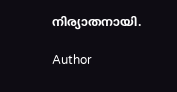നിര്യാതനായി.

Author